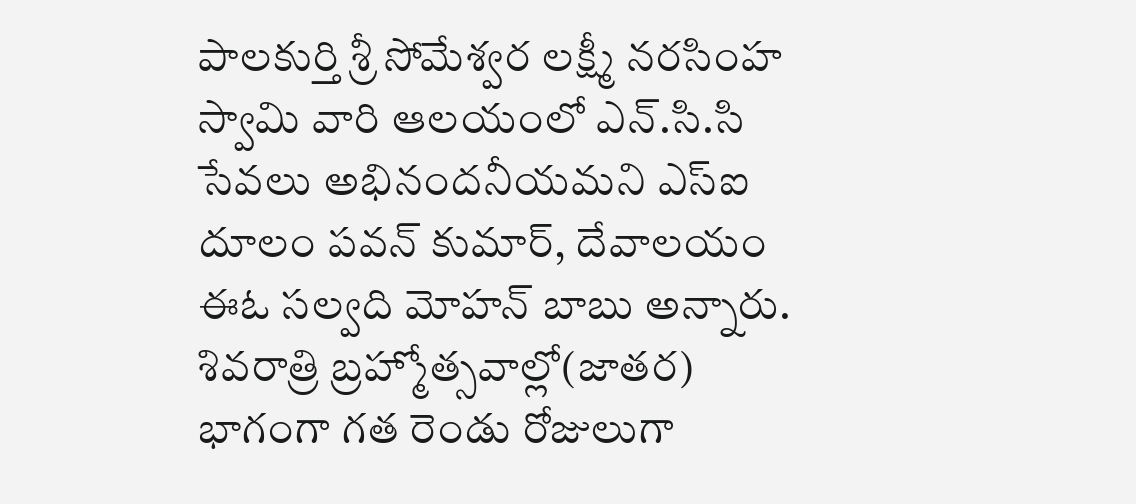పాలకుర్తి శ్రీ సోమేశ్వర లక్ష్మీ నరసింహ స్వామి వారి ఆలయంలో ఎన్.సి.సి సేవలు అభినందనీయమని ఎస్ఐ దూలం పవన్ కుమార్, దేవాలయం ఈఓ సల్వది మోహన్ బాబు అన్నారు. శివరాత్రి బ్రహ్మోత్సవాల్లో(జాతర) భాగంగా గత రెండు రోజులుగా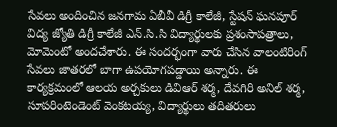సేవలు అందించిన జనగామ ఏబీవీ డిగ్రీ కాలేజీ, స్టేషన్ ఘనపూర్ విద్య జ్యోతి డిగ్రీ కాలేజీ ఎన్.సి.సి విద్యార్థులకు ప్రశంసాపత్రాలు, మోమెంటో అందచేశారు. ఈ సందర్భంగా వారు చేసిన వాలంటిరింగ్ సేవలు జాతరలో బాగా ఉపయోగపడ్డాయి అన్నారు. ఈ కార్యక్రమంలో ఆలయ అర్చకులు డివిఆర్ శర్మ, దేవగిరి అనిల్ శర్మ, సూపరింటెండెంట్ వెంకటయ్య, విద్యార్థులు తదితరులు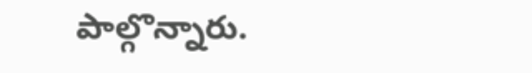పాల్గొన్నారు.